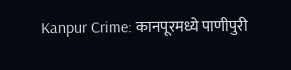Kanpur Crime: कानपूरमध्ये पाणीपुरी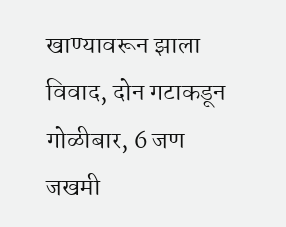खाण्यावरून झाला विवाद, दोन गटाकडून गोळीबार, 6 जण जखमी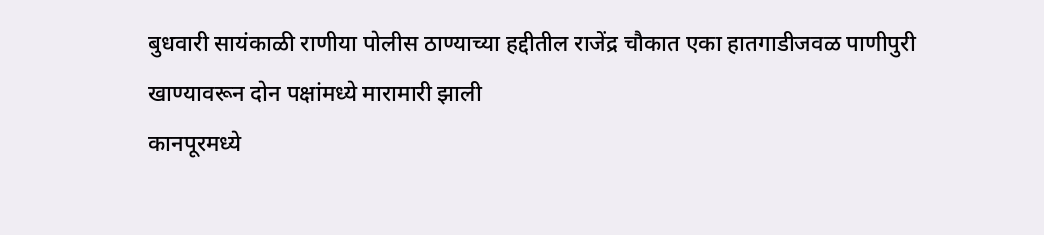बुधवारी सायंकाळी राणीया पोलीस ठाण्याच्या हद्दीतील राजेंद्र चौकात एका हातगाडीजवळ पाणीपुरी खाण्यावरून दोन पक्षांमध्ये मारामारी झाली
कानपूरमध्ये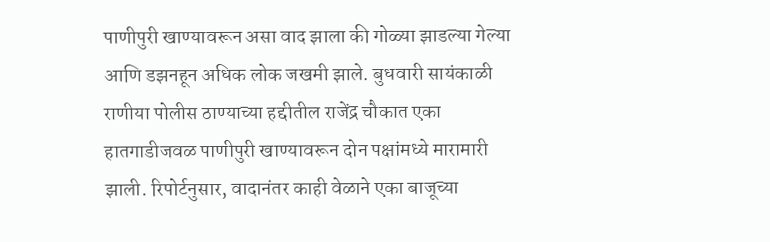पाणीपुरी खाण्यावरून असा वाद झाला की गोळ्या झाडल्या गेल्या आणि डझनहून अधिक लोक जखमी झाले. बुधवारी सायंकाळी राणीया पोलीस ठाण्याच्या हद्दीतील राजेंद्र चौकात एका हातगाडीजवळ पाणीपुरी खाण्यावरून दोन पक्षांमध्ये मारामारी झाली. रिपोर्टनुसार, वादानंतर काही वेळाने एका बाजूच्या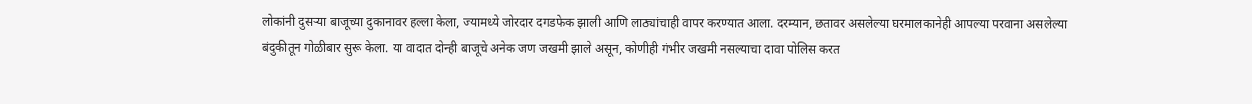लोकांनी दुसऱ्या बाजूच्या दुकानावर हल्ला केला, ज्यामध्ये जोरदार दगडफेक झाली आणि लाठ्यांचाही वापर करण्यात आला. दरम्यान, छतावर असलेल्या घरमालकानेही आपल्या परवाना असलेल्या बंदुकीतून गोळीबार सुरू केला. या वादात दोन्ही बाजूचे अनेक जण जखमी झाले असून, कोणीही गंभीर जखमी नसल्याचा दावा पोलिस करत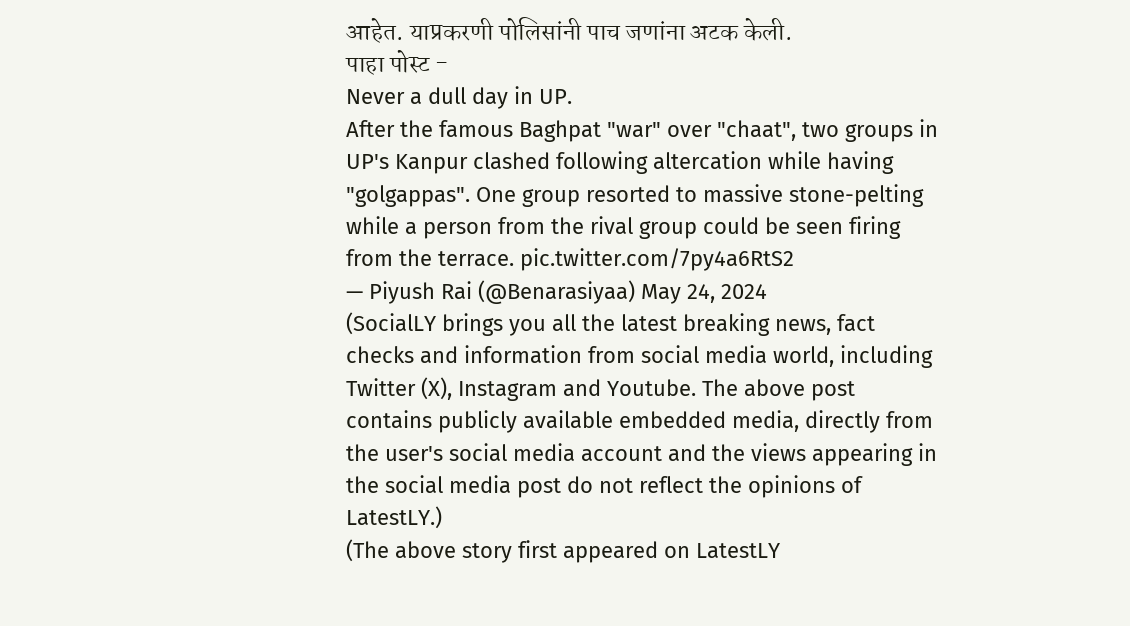आहेत. याप्रकरणी पोलिसांनी पाच जणांना अटक केली.
पाहा पोस्ट -
Never a dull day in UP.
After the famous Baghpat "war" over "chaat", two groups in UP's Kanpur clashed following altercation while having "golgappas". One group resorted to massive stone-pelting while a person from the rival group could be seen firing from the terrace. pic.twitter.com/7py4a6RtS2
— Piyush Rai (@Benarasiyaa) May 24, 2024
(SocialLY brings you all the latest breaking news, fact checks and information from social media world, including Twitter (X), Instagram and Youtube. The above post contains publicly available embedded media, directly from the user's social media account and the views appearing in the social media post do not reflect the opinions of LatestLY.)
(The above story first appeared on LatestLY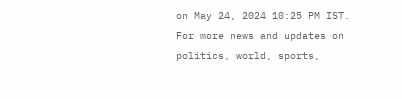on May 24, 2024 10:25 PM IST. For more news and updates on politics, world, sports,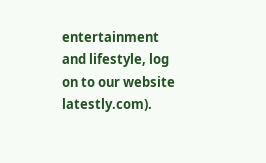entertainment and lifestyle, log on to our website latestly.com).